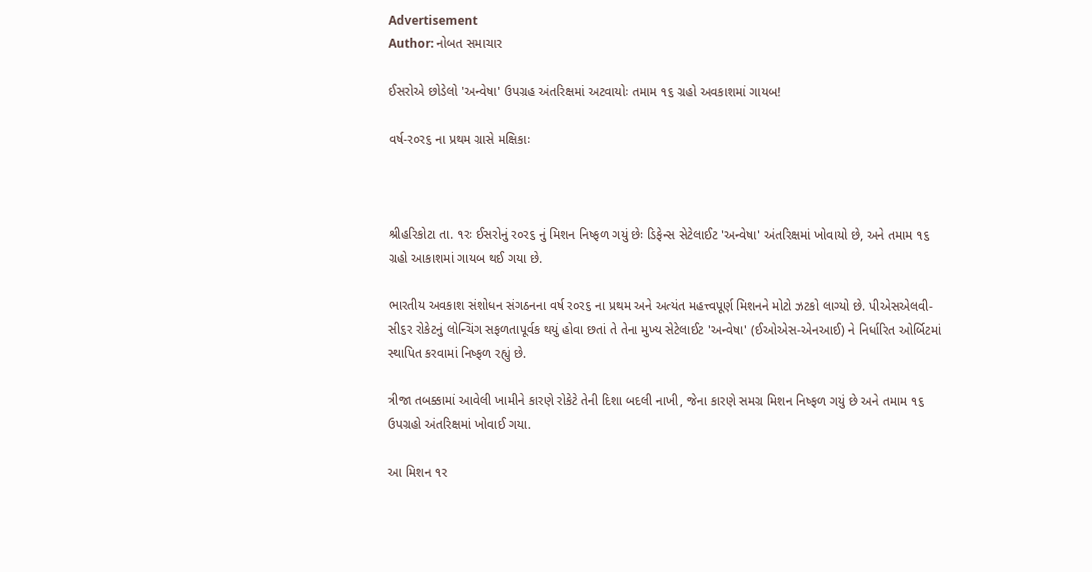Advertisement
Author: નોબત સમાચાર

ઈસરોએ છોડેલો 'અન્વેષા' ઉપગ્રહ અંતરિક્ષમાં અટવાયોઃ તમામ ૧૬ ગ્રહો અવકાશમાં ગાયબ!

વર્ષ-ર૦ર૬ ના પ્રથમ ગ્રાસે મક્ષિકાઃ



શ્રીહરિકોટા તા. ૧રઃ ઈસરોનું ર૦ર૬ નું મિશન નિષ્ફળ ગયું છેઃ ડિફેન્સ સેટેલાઈટ 'અન્વેષા' અંતરિક્ષમાં ખોવાયો છે, અને તમામ ૧૬ ગ્રહો આકાશમાં ગાયબ થઈ ગયા છે.

ભારતીય અવકાશ સંશોધન સંગઠનના વર્ષ ર૦ર૬ ના પ્રથમ અને અત્યંત મહત્ત્વપૂર્ણ મિશનને મોટો ઝટકો લાગ્યો છે. પીએસએલવી-સી૬ર રોકેટનું લોન્ચિંગ સફળતાપૂર્વક થયું હોવા છતાં તે તેના મુખ્ય સેટેલાઈટ 'અન્વેષા' (ઈઓએસ-એનઆઈ) ને નિર્ધારિત ઓર્બિટમાં સ્થાપિત કરવામાં નિષ્ફળ રહ્યું છે.

ત્રીજા તબક્કામાં આવેલી ખામીને કારણે રોકેટે તેની દિશા બદલી નાખી, જેના કારણે સમગ્ર મિશન નિષ્ફળ ગયું છે અને તમામ ૧૬ ઉપગ્રહો અંતરિક્ષમાં ખોવાઈ ગયા.

આ મિશન ૧ર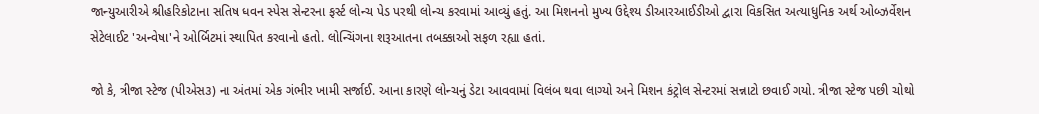જાન્યુઆરીએ શ્રીહરિકોટાના સતિષ ધવન સ્પેસ સેન્ટરના ફર્સ્ટ લોન્ચ પેડ પરથી લોન્ચ કરવામાં આવ્યું હતું. આ મિશનનો મુખ્ય ઉદ્દેશ્ય ડીઆરઆઈડીઓ દ્વારા વિકસિત અત્યાધુનિક અર્થ ઓબ્ઝર્વેશન સેટેલાઈટ 'અન્વેષા'ને ઓર્બિટમાં સ્થાપિત કરવાનો હતો. લોન્ચિંગના શરૂઆતના તબક્કાઓ સફળ રહ્યા હતાં.

જો કે, ત્રીજા સ્ટેજ (પીએસ૩) ના અંતમાં એક ગંભીર ખામી સર્જાઈ. આના કારણે લોન્ચનું ડેટા આવવામાં વિલંબ થવા લાગ્યો અને મિશન કંટ્રોલ સેન્ટરમાં સન્નાટો છવાઈ ગયો. ત્રીજા સ્ટેજ પછી ચોથો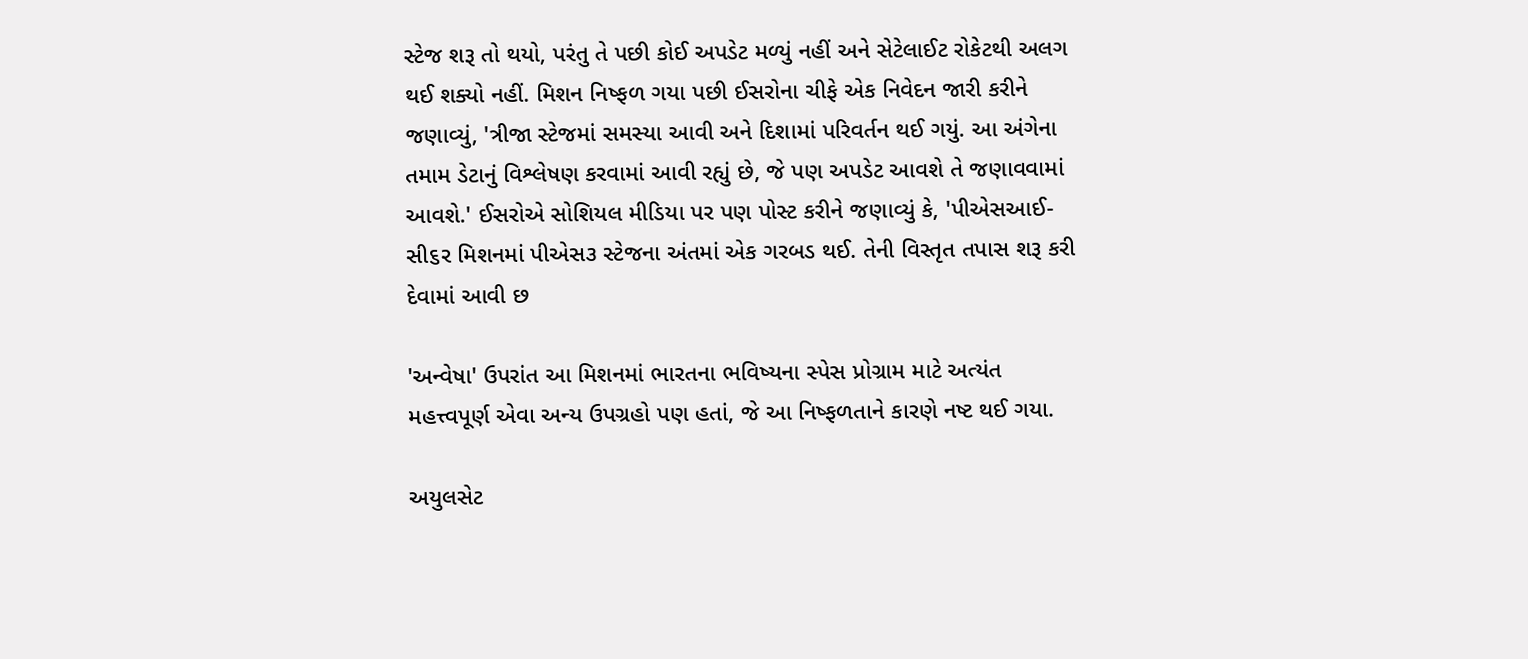સ્ટેજ શરૂ તો થયો, પરંતુ તે પછી કોઈ અપડેટ મળ્યું નહીં અને સેટેલાઈટ રોકેટથી અલગ થઈ શક્યો નહીં. મિશન નિષ્ફળ ગયા પછી ઈસરોના ચીફે એક નિવેદન જારી કરીને જણાવ્યું, 'ત્રીજા સ્ટેજમાં સમસ્યા આવી અને દિશામાં પરિવર્તન થઈ ગયું. આ અંગેના તમામ ડેટાનું વિશ્લેષણ કરવામાં આવી રહ્યું છે, જે પણ અપડેટ આવશે તે જણાવવામાં આવશે.' ઈસરોએ સોશિયલ મીડિયા પર પણ પોસ્ટ કરીને જણાવ્યું કે, 'પીએસઆઈ-સી૬ર મિશનમાં પીએસ૩ સ્ટેજના અંતમાં એક ગરબડ થઈ. તેની વિસ્તૃત તપાસ શરૂ કરી દેવામાં આવી છ

'અન્વેષા' ઉપરાંત આ મિશનમાં ભારતના ભવિષ્યના સ્પેસ પ્રોગ્રામ માટે અત્યંત મહત્ત્વપૂર્ણ એવા અન્ય ઉપગ્રહો પણ હતાં, જે આ નિષ્ફળતાને કારણે નષ્ટ થઈ ગયા.

અયુલસેટ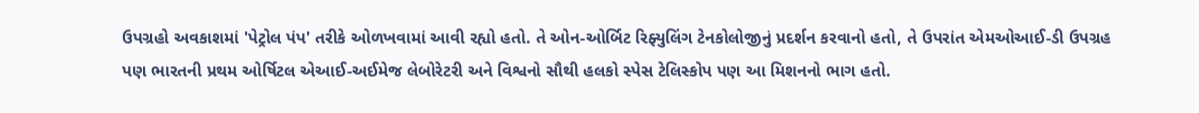ઉપગ્રહો અવકાશમાં 'પેટ્રોલ પંપ' તરીકે ઓળખવામાં આવી રહ્યો હતો. તે ઓન-ઓર્બિટ રિફ્યુલિંગ ટેનકોલોજીનું પ્રદર્શન કરવાનો હતો, તે ઉપરાંત એમઓઆઈ-ડી ઉપગ્રહ પણ ભારતની પ્રથમ ઓર્ષિટલ એઆઈ-અઈમેજ લેબોરેટરી અને વિશ્વનો સૌથી હલકો સ્પેસ ટેલિસ્કોપ પણ આ મિશનનો ભાગ હતો.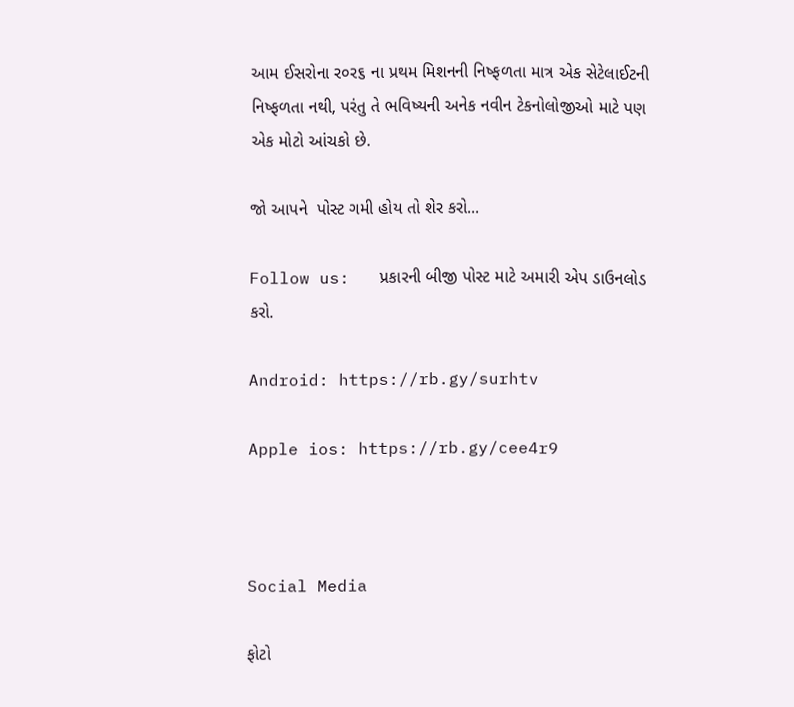આમ ઈસરોના ર૦ર૬ ના પ્રથમ મિશનની નિષ્ફળતા માત્ર એક સેટેલાઈટની નિષ્ફળતા નથી, પરંતુ તે ભવિષ્યની અનેક નવીન ટેકનોલોજીઓ માટે પણ એક મોટો આંચકો છે.

જો આપને  પોસ્ટ ગમી હોય તો શેર કરો...

Follow us:   પ્રકારની બીજી પોસ્ટ માટે અમારી એપ ડાઉનલોડ કરો.

Android: https://rb.gy/surhtv

Apple ios: https://rb.gy/cee4r9



Social Media

ફોટો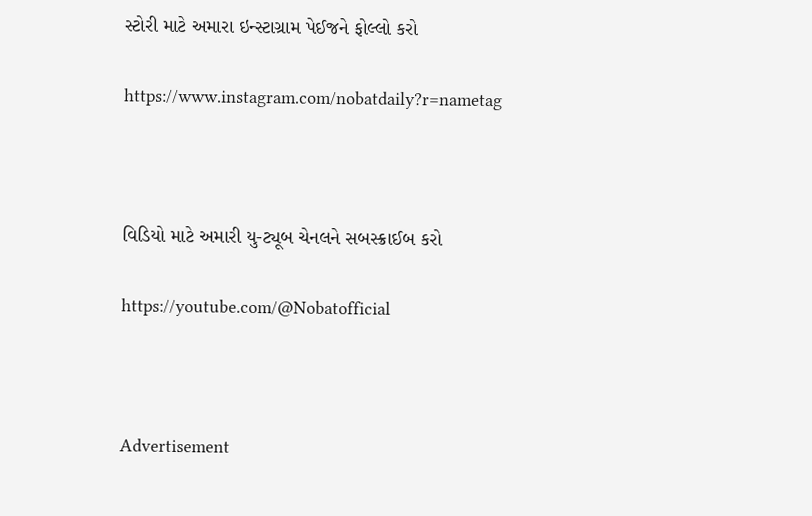સ્ટોરી માટે અમારા ઇન્સ્ટાગ્રામ પેઈજને ફોલ્લો કરો

https://www.instagram.com/nobatdaily?r=nametag



વિડિયો માટે અમારી યુ-ટ્યૂબ ચેનલને સબસ્ક્રાઈબ કરો

https://youtube.com/@Nobatofficial



Advertisement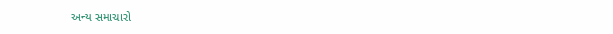અન્ય સમાચારો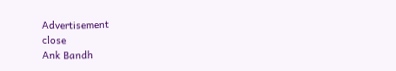Advertisement
close
Ank Bandh